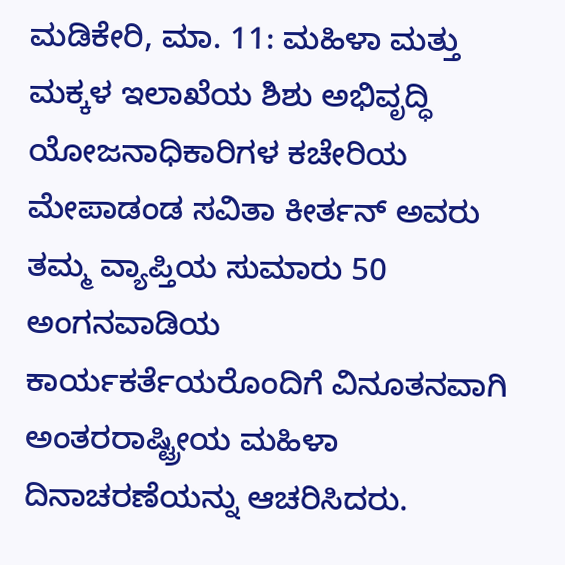ಮಡಿಕೇರಿ, ಮಾ. 11: ಮಹಿಳಾ ಮತ್ತು ಮಕ್ಕಳ ಇಲಾಖೆಯ ಶಿಶು ಅಭಿವೃದ್ಧಿ ಯೋಜನಾಧಿಕಾರಿಗಳ ಕಚೇರಿಯ ಮೇಪಾಡಂಡ ಸವಿತಾ ಕೀರ್ತನ್ ಅವರು ತಮ್ಮ ವ್ಯಾಪ್ತಿಯ ಸುಮಾರು 50 ಅಂಗನವಾಡಿಯ ಕಾರ್ಯಕರ್ತೆಯರೊಂದಿಗೆ ವಿನೂತನವಾಗಿ ಅಂತರರಾಷ್ಟ್ರೀಯ ಮಹಿಳಾ ದಿನಾಚರಣೆಯನ್ನು ಆಚರಿಸಿದರು.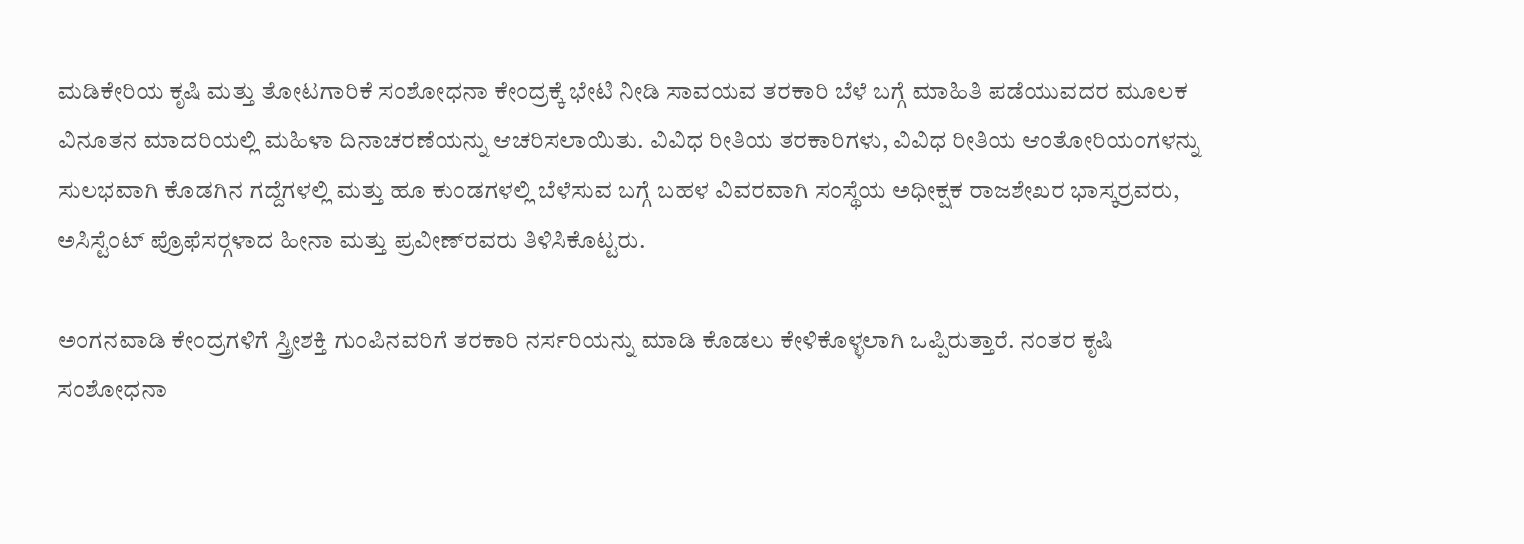ಮಡಿಕೇರಿಯ ಕೃಷಿ ಮತ್ತು ತೋಟಗಾರಿಕೆ ಸಂಶೋಧನಾ ಕೇಂದ್ರಕ್ಕೆ ಭೇಟಿ ನೀಡಿ ಸಾವಯವ ತರಕಾರಿ ಬೆಳೆ ಬಗ್ಗೆ ಮಾಹಿತಿ ಪಡೆಯುವದರ ಮೂಲಕ ವಿನೂತನ ಮಾದರಿಯಲ್ಲಿ ಮಹಿಳಾ ದಿನಾಚರಣೆಯನ್ನು ಆಚರಿಸಲಾಯಿತು. ವಿವಿಧ ರೀತಿಯ ತರಕಾರಿಗಳು, ವಿವಿಧ ರೀತಿಯ ಆಂತೋರಿಯಂಗಳನ್ನು ಸುಲಭವಾಗಿ ಕೊಡಗಿನ ಗದ್ದೆಗಳಲ್ಲಿ ಮತ್ತು ಹೂ ಕುಂಡಗಳಲ್ಲಿ ಬೆಳೆಸುವ ಬಗ್ಗೆ ಬಹಳ ವಿವರವಾಗಿ ಸಂಸ್ಥೆಯ ಅಧೀಕ್ಷಕ ರಾಜಶೇಖರ ಭಾಸ್ಕರ್‍ರವರು, ಅಸಿಸ್ಟೆಂಟ್ ಪ್ರೊಫೆಸರ್‍ಗಳಾದ ಹೀನಾ ಮತ್ತು ಪ್ರವೀಣ್‍ರವರು ತಿಳಿಸಿಕೊಟ್ಟರು.

ಅಂಗನವಾಡಿ ಕೇಂದ್ರಗಳಿಗೆ ಸ್ತ್ರೀಶಕ್ತಿ ಗುಂಪಿನವರಿಗೆ ತರಕಾರಿ ನರ್ಸರಿಯನ್ನು ಮಾಡಿ ಕೊಡಲು ಕೇಳಿಕೊಳ್ಳಲಾಗಿ ಒಪ್ಪಿರುತ್ತಾರೆ. ನಂತರ ಕೃಷಿ ಸಂಶೋಧನಾ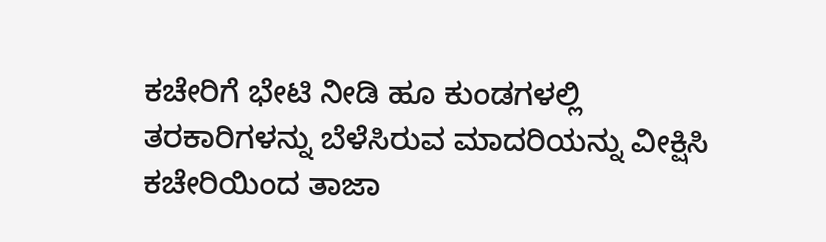ಕಚೇರಿಗೆ ಭೇಟಿ ನೀಡಿ ಹೂ ಕುಂಡಗಳಲ್ಲಿ ತರಕಾರಿಗಳನ್ನು ಬೆಳೆಸಿರುವ ಮಾದರಿಯನ್ನು ವೀಕ್ಷಿಸಿ ಕಚೇರಿಯಿಂದ ತಾಜಾ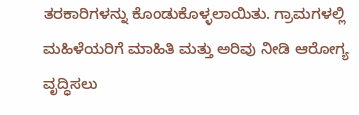ತರಕಾರಿಗಳನ್ನು ಕೊಂಡುಕೊಳ್ಳಲಾಯಿತು. ಗ್ರಾಮಗಳಲ್ಲಿ ಮಹಿಳೆಯರಿಗೆ ಮಾಹಿತಿ ಮತ್ತು ಅರಿವು ನೀಡಿ ಆರೋಗ್ಯ ವೃದ್ಧಿಸಲು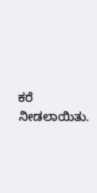ಕರೆ ನೀಡಲಾಯಿತು.